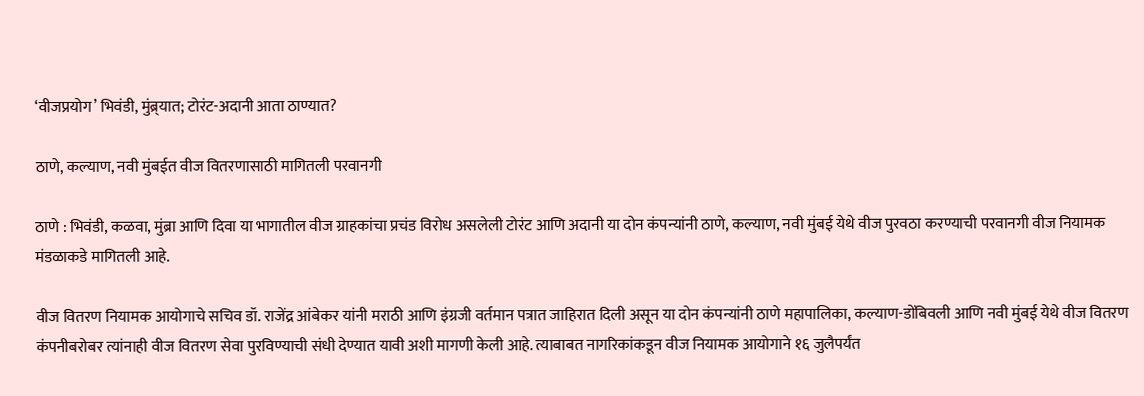‘वीजप्रयोग’ भिवंडी, मुंब्र्यात; टोरंट-अदानी आता ठाण्यात?

ठाणे, कल्याण, नवी मुंबईत वीज वितरणासाठी मागितली परवानगी

ठाणे : भिवंडी, कळवा, मुंब्रा आणि दिवा या भागातील वीज ग्राहकांचा प्रचंड विरोध असलेली टोरंट आणि अदानी या दोन कंपन्यांनी ठाणे, कल्याण, नवी मुंबई येथे वीज पुरवठा करण्याची परवानगी वीज नियामक मंडळाकडे मागितली आहे.

वीज वितरण नियामक आयोगाचे सचिव डॉ. राजेंद्र आंबेकर यांनी मराठी आणि इंग्रजी वर्तमान पत्रात जाहिरात दिली असून या दोन कंपन्यांनी ठाणे महापालिका, कल्याण-डोंबिवली आणि नवी मुंबई येथे वीज वितरण कंपनीबरोबर त्यांनाही वीज वितरण सेवा पुरविण्याची संधी देण्यात यावी अशी मागणी केली आहे. त्याबाबत नागरिकांकडून वीज नियामक आयोगाने १६ जुलैपर्यंत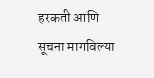हरकती आणि सूचना मागविल्या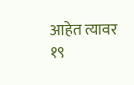आहेत त्यावर १९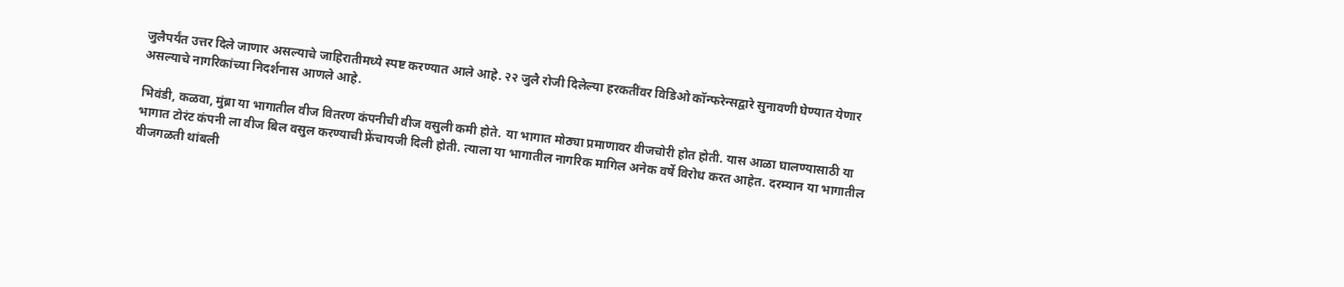जुलैपर्यंत उत्तर दिले जाणार असल्याचे जाहिरातीमध्ये स्पष्ट करण्यात आले आहे. २२ जुलै रोजी दिलेल्या हरकतींवर विडिओ कॉन्फरेन्सद्वारे सुनावणी घेण्यात येणार असल्याचे नागरिकांच्या निदर्शनास आणले आहे.

भिवंडी, कळवा, मुंब्रा या भागातील वीज वितरण कंपनीची वीज वसुली कमी होते. या भागात मोठ्या प्रमाणावर वीजचोरी होत होती. यास आळा घालण्यासाठी या भागात टोरंट कंपनी ला वीज बिल वसुल करण्याची फ्रेंचायजी दिली होती. त्याला या भागातील नागरिक मागिल अनेक वर्षे विरोध करत आहेत. दरम्यान या भागातील वीजगळती थांबली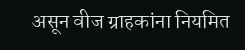असून वीज ग्राहकांना नियमित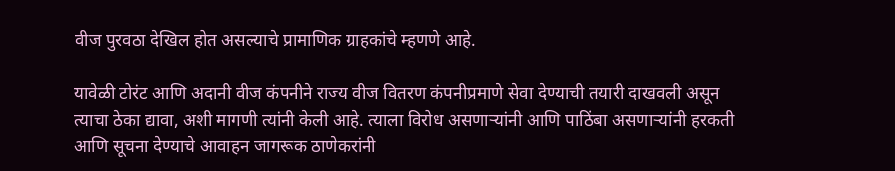वीज पुरवठा देखिल होत असल्याचे प्रामाणिक ग्राहकांचे म्हणणे आहे.

यावेळी टोरंट आणि अदानी वीज कंपनीने राज्य वीज वितरण कंपनीप्रमाणे सेवा देण्याची तयारी दाखवली असून त्याचा ठेका द्यावा, अशी मागणी त्यांनी केली आहे. त्याला विरोध असणाऱ्यांनी आणि पाठिंबा असणाऱ्यांनी हरकती आणि सूचना देण्याचे आवाहन जागरूक ठाणेकरांनी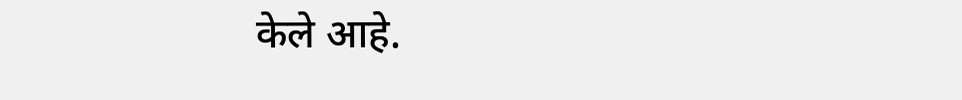केले आहे.